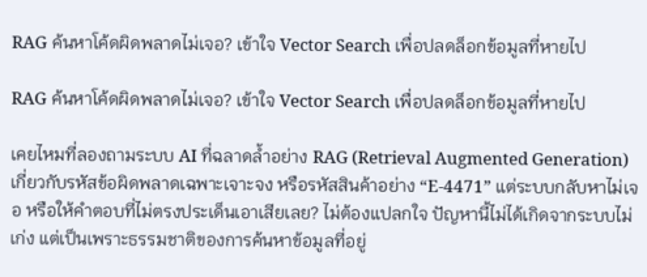RAG ค้นหาโค้ดผิดพลาดไม่เจอ? เข้าใจ Vector Search เพื่อปลดล็อกข้อมูลที่หายไป

RAG ค้นหาโค้ดผิดพลาดไม่เจอ? เข้าใจ Vector Search เพื่อปลดล็อกข้อมูลที่หายไป

เคยไหมที่ลองถามระบบ AI ที่ฉลาดล้ำอย่าง RAG (Retrieval Augmented Generation) เกี่ยวกับรหัสข้อผิดพลาดเฉพาะเจาะจง หรือรหัสสินค้าอย่าง “E-4471” แต่ระบบกลับหาไม่เจอ หรือให้คำตอบที่ไม่ตรงประเด็นเอาเสียเลย? ไม่ต้องแปลกใจ ปัญหานี้ไม่ได้เกิดจากระบบไม่เก่ง แต่เป็นเพราะธรรมชาติของการค้นหาข้อมูลที่อยู่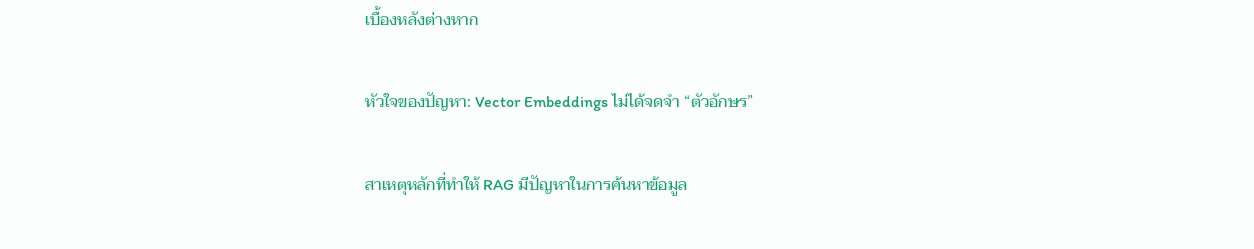เบื้องหลังต่างหาก

หัวใจของปัญหา: Vector Embeddings ไม่ได้จดจำ “ตัวอักษร”

สาเหตุหลักที่ทำให้ RAG มีปัญหาในการค้นหาข้อมูล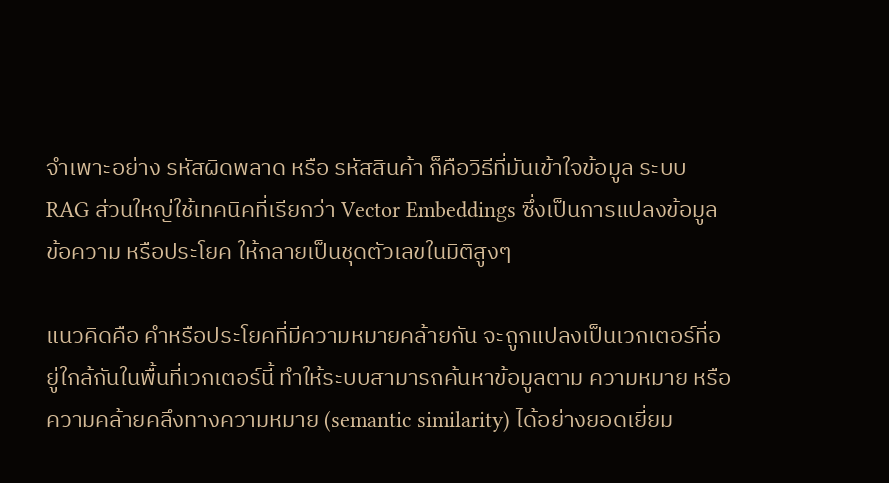จำเพาะอย่าง รหัสผิดพลาด หรือ รหัสสินค้า ก็คือวิธีที่มันเข้าใจข้อมูล ระบบ RAG ส่วนใหญ่ใช้เทคนิคที่เรียกว่า Vector Embeddings ซึ่งเป็นการแปลงข้อมูล ข้อความ หรือประโยค ให้กลายเป็นชุดตัวเลขในมิติสูงๆ

แนวคิดคือ คำหรือประโยคที่มีความหมายคล้ายกัน จะถูกแปลงเป็นเวกเตอร์ที่อยู่ใกล้กันในพื้นที่เวกเตอร์นี้ ทำให้ระบบสามารถค้นหาข้อมูลตาม ความหมาย หรือ ความคล้ายคลึงทางความหมาย (semantic similarity) ได้อย่างยอดเยี่ยม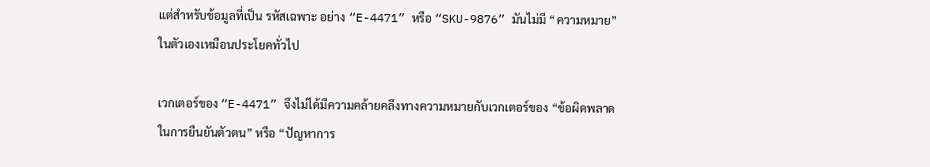แต่สำหรับข้อมูลที่เป็น รหัสเฉพาะ อย่าง “E-4471” หรือ “SKU-9876” มันไม่มี “ความหมาย” ในตัวเองเหมือนประโยคทั่วไป

เวกเตอร์ของ “E-4471” จึงไม่ได้มีความคล้ายคลึงทางความหมายกับเวกเตอร์ของ “ข้อผิดพลาดในการยืนยันตัวตน” หรือ “ปัญหาการ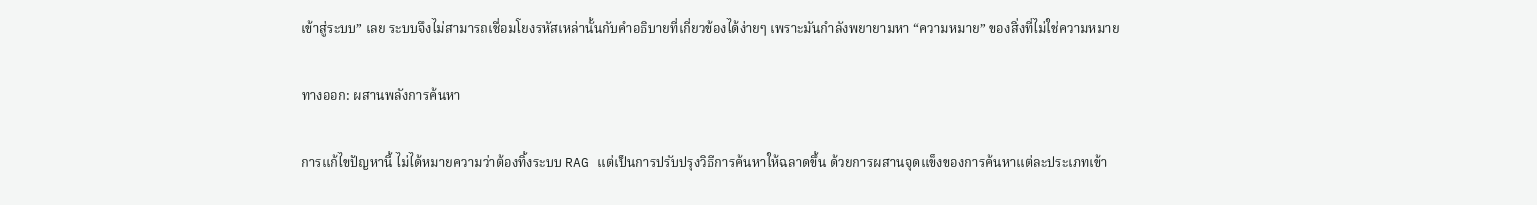เข้าสู่ระบบ” เลย ระบบจึงไม่สามารถเชื่อมโยงรหัสเหล่านั้นกับคำอธิบายที่เกี่ยวข้องได้ง่ายๆ เพราะมันกำลังพยายามหา “ความหมาย” ของสิ่งที่ไม่ใช่ความหมาย

ทางออก: ผสานพลังการค้นหา

การแก้ไขปัญหานี้ ไม่ได้หมายความว่าต้องทิ้งระบบ RAG แต่เป็นการปรับปรุงวิธีการค้นหาให้ฉลาดขึ้น ด้วยการผสานจุดแข็งของการค้นหาแต่ละประเภทเข้า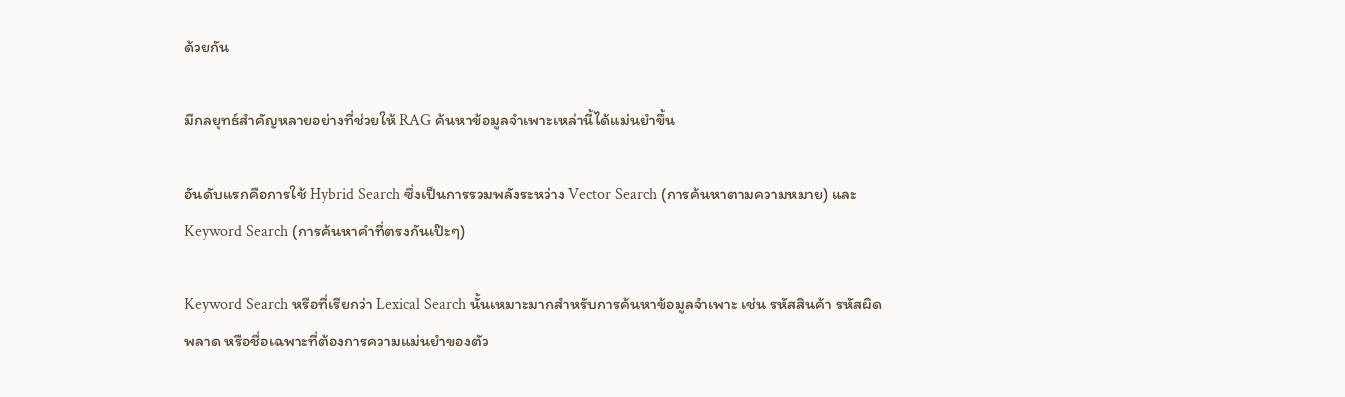ด้วยกัน

มีกลยุทธ์สำคัญหลายอย่างที่ช่วยให้ RAG ค้นหาข้อมูลจำเพาะเหล่านี้ได้แม่นยำขึ้น

อันดับแรกคือการใช้ Hybrid Search ซึ่งเป็นการรวมพลังระหว่าง Vector Search (การค้นหาตามความหมาย) และ Keyword Search (การค้นหาคำที่ตรงกันเป๊ะๆ)

Keyword Search หรือที่เรียกว่า Lexical Search นั้นเหมาะมากสำหรับการค้นหาข้อมูลจำเพาะ เช่น รหัสสินค้า รหัสผิดพลาด หรือชื่อเฉพาะที่ต้องการความแม่นยำของตัว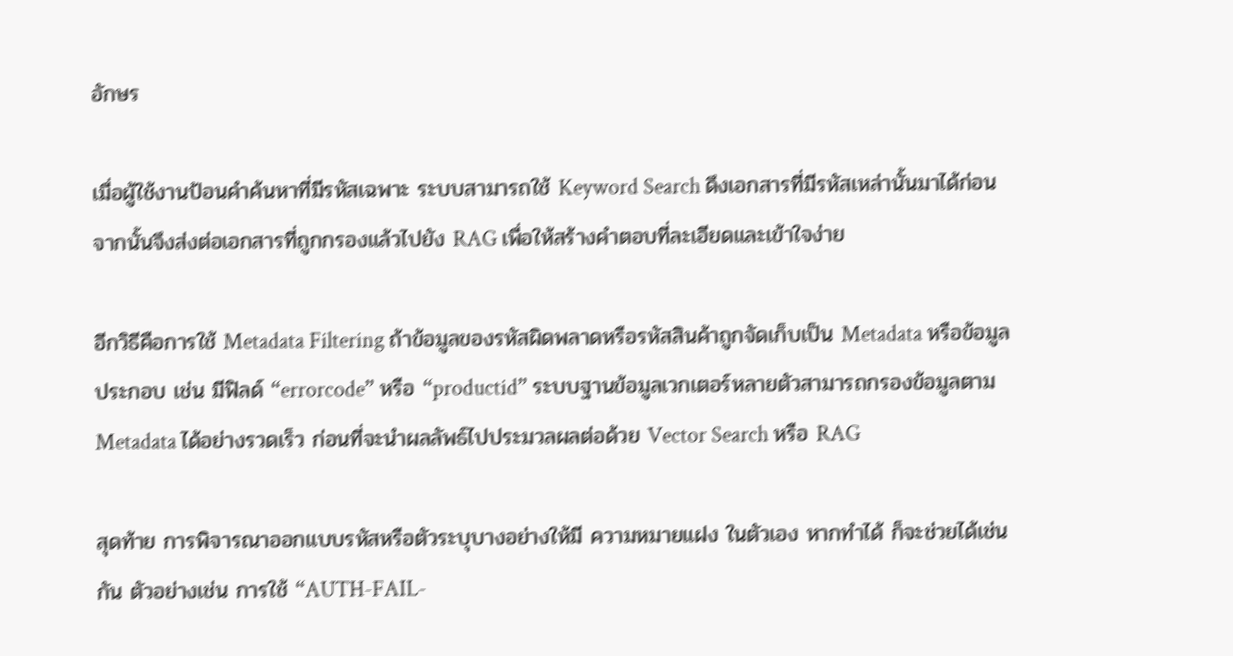อักษร

เมื่อผู้ใช้งานป้อนคำค้นหาที่มีรหัสเฉพาะ ระบบสามารถใช้ Keyword Search ดึงเอกสารที่มีรหัสเหล่านั้นมาได้ก่อน จากนั้นจึงส่งต่อเอกสารที่ถูกกรองแล้วไปยัง RAG เพื่อให้สร้างคำตอบที่ละเอียดและเข้าใจง่าย

อีกวิธีคือการใช้ Metadata Filtering ถ้าข้อมูลของรหัสผิดพลาดหรือรหัสสินค้าถูกจัดเก็บเป็น Metadata หรือข้อมูลประกอบ เช่น มีฟิลด์ “errorcode” หรือ “productid” ระบบฐานข้อมูลเวกเตอร์หลายตัวสามารถกรองข้อมูลตาม Metadata ได้อย่างรวดเร็ว ก่อนที่จะนำผลลัพธ์ไปประมวลผลต่อด้วย Vector Search หรือ RAG

สุดท้าย การพิจารณาออกแบบรหัสหรือตัวระบุบางอย่างให้มี ความหมายแฝง ในตัวเอง หากทำได้ ก็จะช่วยได้เช่นกัน ตัวอย่างเช่น การใช้ “AUTH-FAIL-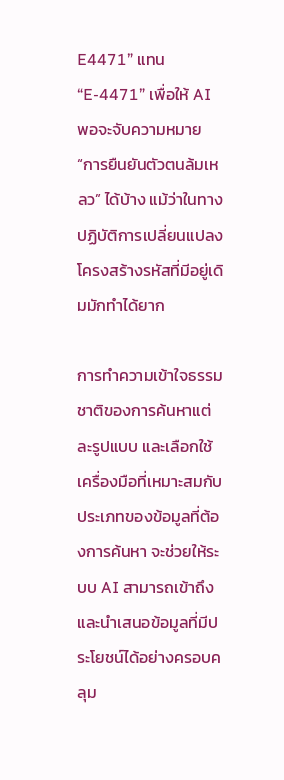E4471” แทน “E-4471” เพื่อให้ AI พอจะจับความหมาย “การยืนยันตัวตนล้มเหลว” ได้บ้าง แม้ว่าในทางปฏิบัติการเปลี่ยนแปลงโครงสร้างรหัสที่มีอยู่เดิมมักทำได้ยาก

การทำความเข้าใจธรรมชาติของการค้นหาแต่ละรูปแบบ และเลือกใช้เครื่องมือที่เหมาะสมกับประเภทของข้อมูลที่ต้องการค้นหา จะช่วยให้ระบบ AI สามารถเข้าถึงและนำเสนอข้อมูลที่มีประโยชน์ได้อย่างครอบคลุม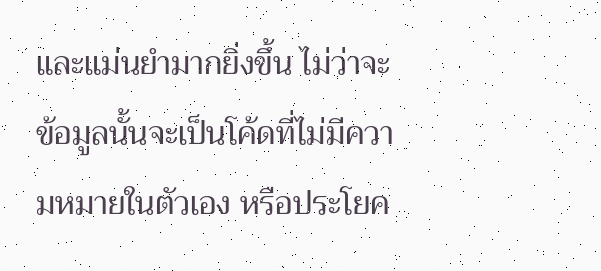และแม่นยำมากยิ่งขึ้น ไม่ว่าจะข้อมูลนั้นจะเป็นโค้ดที่ไม่มีความหมายในตัวเอง หรือประโยค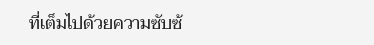ที่เต็มไปด้วยความซับซ้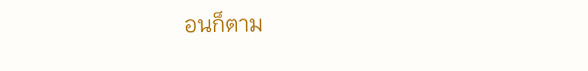อนก็ตาม